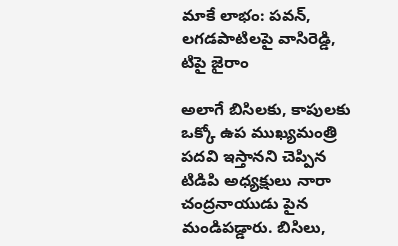మాకే లాభం: పవన్, లగడపాటిలపై వాసిరెడ్డి, టిపై జైరాం

అలాగే బిసిలకు, కాపులకు ఒక్కో ఉప ముఖ్యమంత్రి పదవి ఇస్తానని చెప్పిన టిడిపి అధ్యక్షులు నారా చంద్రనాయుడు పైన మండిపడ్డారు. బిసిలు,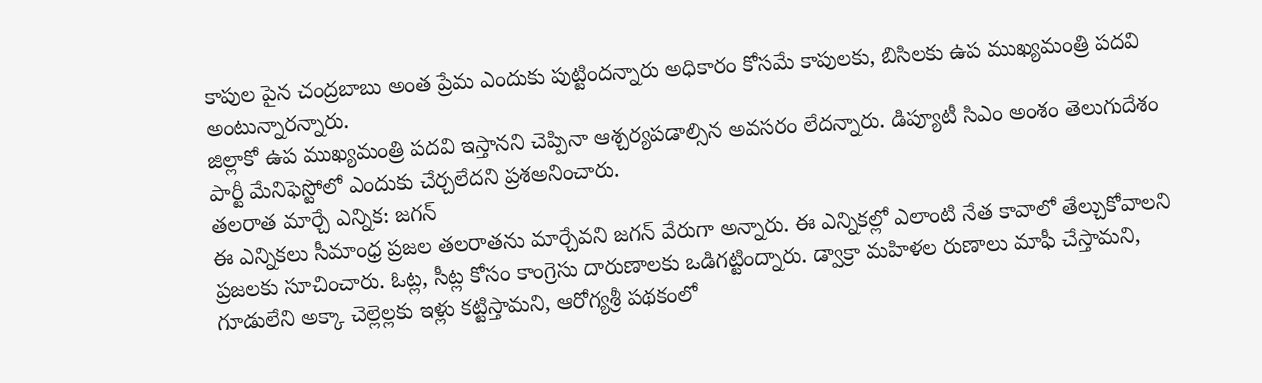కాపుల పైన చంద్రబాబు అంత ప్రేమ ఎందుకు పుట్టిందన్నారు అధికారం కోసమే కాపులకు, బిసిలకు ఉప ముఖ్యమంత్రి పదవి అంటున్నారన్నారు.
జిల్లాకో ఉప ముఖ్యమంత్రి పదవి ఇస్తానని చెప్పినా ఆశ్చర్యపడాల్సిన అవసరం లేదన్నారు. డిప్యూటీ సిఎం అంశం తెలుగుదేశం పార్టీ మేనిఫెస్టోలో ఎందుకు చేర్చలేదని ప్రశఅనించారు.
తలరాత మార్చే ఎన్నిక: జగన్
ఈ ఎన్నికలు సీమాంధ్ర ప్రజల తలరాతను మార్చేవని జగన్ వేరుగా అన్నారు. ఈ ఎన్నికల్లో ఎలాంటి నేత కావాలో తేల్చుకోవాలని ప్రజలకు సూచించారు. ఓట్ల, సీట్ల కోసం కాంగ్రెసు దారుణాలకు ఒడిగట్టింద్నారు. డ్వాక్రా మహిళల రుణాలు మాఫీ చేస్తామని, గూడులేని అక్కా చెల్లెల్లకు ఇళ్లు కట్టిస్తామని, ఆరోగ్యశ్రీ పథకంలో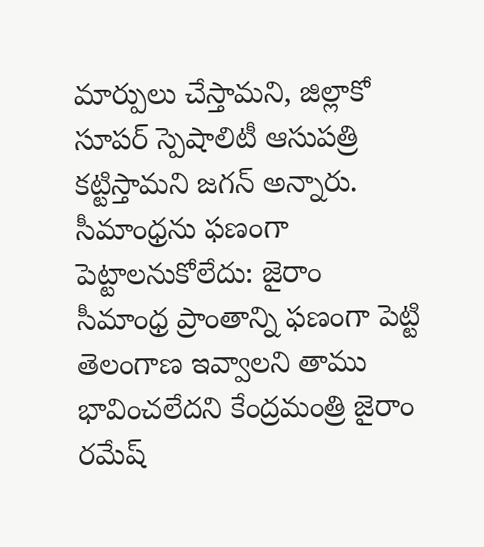మార్పులు చేస్తామని, జిల్లాకో సూపర్ స్పెషాలిటీ ఆసుపత్రి కట్టిస్తామని జగన్ అన్నారు.
సీమాంధ్రను ఫణంగా పెట్టాలనుకోలేదు: జైరాం
సీమాంధ్ర ప్రాంతాన్ని ఫణంగా పెట్టి తెలంగాణ ఇవ్వాలని తాము భావించలేదని కేంద్రమంత్రి జైరాం రమేష్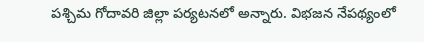పశ్చిమ గోదావరి జిల్లా పర్యటనలో అన్నారు. విభజన నేపథ్యంలో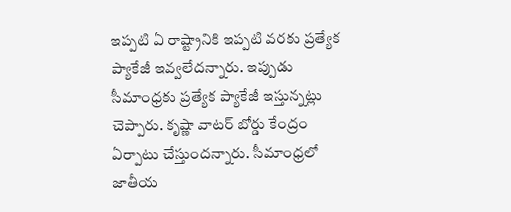ఇప్పటి ఏ రాష్ట్రానికి ఇప్పటి వరకు ప్రత్యేక ప్యాకేజీ ఇవ్వలేదన్నారు. ఇప్పుడు సీమాంధ్రకు ప్రత్యేక ప్యాకేజీ ఇస్తున్నట్లు చెప్పారు. కృష్ణా వాటర్ బోర్డు కేంద్రం ఏర్పాటు చేస్తుందన్నారు. సీమాంధ్రలో జాతీయ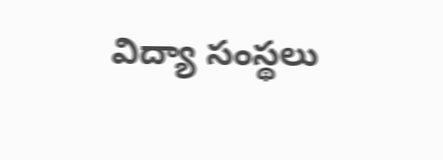విద్యా సంస్థలు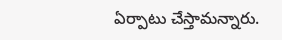ఏర్పాటు చేస్తామన్నారు.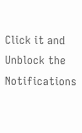Click it and Unblock the Notifications